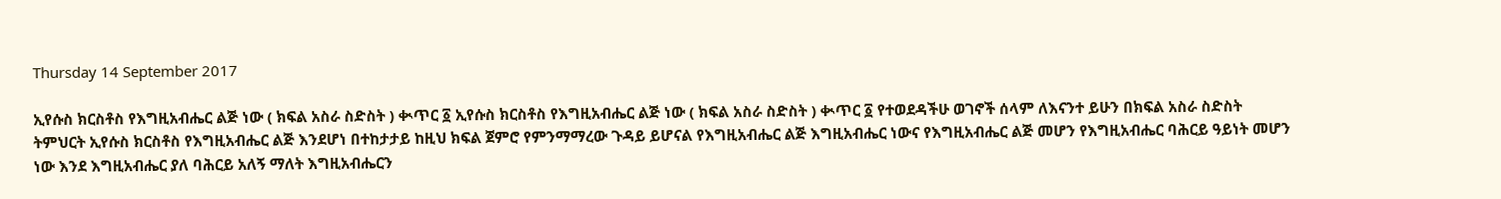Thursday 14 September 2017

ኢየሱስ ክርስቶስ የእግዚአብሔር ልጅ ነው ( ክፍል አስራ ስድስት ) ቊጥር ፩ ኢየሱስ ክርስቶስ የእግዚአብሔር ልጅ ነው ( ክፍል አስራ ስድስት ) ቊጥር ፩ የተወደዳችሁ ወገኖች ሰላም ለእናንተ ይሁን በክፍል አስራ ስድስት ትምህርት ኢየሱስ ክርስቶስ የእግዚአብሔር ልጅ እንደሆነ በተከታታይ ከዚህ ክፍል ጀምሮ የምንማማረው ጉዳይ ይሆናል የእግዚአብሔር ልጅ እግዚአብሔር ነውና የእግዚአብሔር ልጅ መሆን የእግዚአብሔር ባሕርይ ዓይነት መሆን ነው እንደ እግዚአብሔር ያለ ባሕርይ አለኝ ማለት እግዚአብሔርን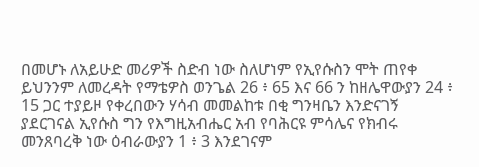በመሆኑ ለአይሁድ መሪዎች ስድብ ነው ስለሆነም የኢየሱስን ሞት ጠየቀ ይህንንም ለመረዳት የማቴዎስ ወንጌል 26 ፥ 65 እና 66 ን ከዘሌዋውያን 24 ፥ 15 ጋር ተያይዞ የቀረበውን ሃሳብ መመልከቱ በቂ ግንዛቤን እንድናገኝ ያደርገናል ኢየሱስ ግን የእግዚአብሔር አብ የባሕርዩ ምሳሌና የክብሩ መንጸባረቅ ነው ዕብራውያን 1 ፥ 3 እንደገናም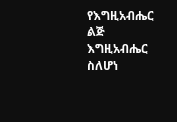የእግዚአብሔር ልጅ እግዚአብሔር ስለሆነ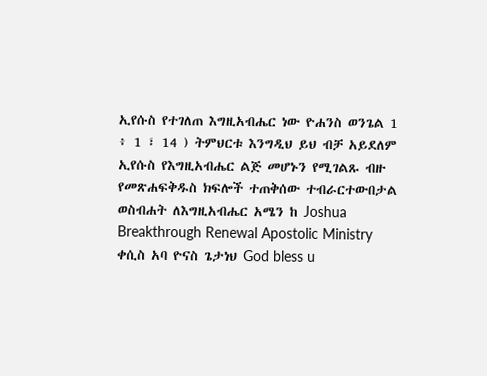ኢየሱስ የተገለጠ እግዚአብሔር ነው ዮሐንስ ወንጌል 1 ፥ 1 ፣ 14 ) ትምህርቱ እንግዲህ ይህ ብቻ አይደለም ኢየሱስ የእግዚአብሔር ልጅ መሆኑን የሚገልጹ ብዙ የመጽሐፍቅዱስ ክፍሎች ተጠቅሰው ተብራርተውበታል ወስብሐት ለእግዚአብሔር አሜን ከ Joshua Breakthrough Renewal Apostolic Ministry ቀሲስ አባ ዮናስ ጌታነህ God bless u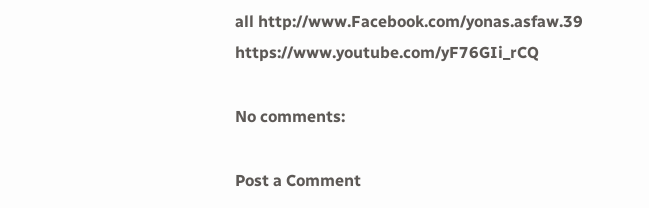all http://www.Facebook.com/yonas.asfaw.39 https://www.youtube.com/yF76GIi_rCQ

No comments:

Post a Comment